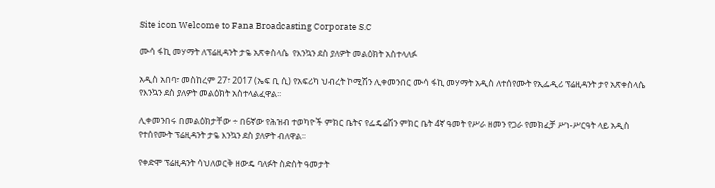Site icon Welcome to Fana Broadcasting Corporate S.C

ሙሳ ፋኪ መሃማት ለፕሬዚዳንት ታዬ አጽቀስላሴ  የእንኳን ደስ ያለዎት መልዕክት አስተላለፉ

አዲስ አበባ፣ መስከረም 27፣ 2017 (ኤፍ ቢ ሲ) የአፍሪካ ህብረት ኮሚሽን ሊቀመንበር ሙሳ ፋኪ መሃማት አዲስ ለተሰየሙት የኢፌዲሪ ፕሬዚዳንት ታየ አጽቀስላሴ የእንኳን ደስ ያለዎት መልዕክት አስተላልፈዋል፡፡

ሊቀመንበሩ በመልዕክታቸው ÷ በ6ኛው የሕዝብ ተወካዮች ምክር ቤትና የፌዴሬሽን ምክር ቤት 4ኛ ዓመት የሥራ ዘመን የጋራ የመክፈቻ ሥነ-ሥርዓት ላይ አዲስ የተሰየሙት ፕሬዚዳንት ታዬ እንኳን ደስ ያለዎት ብለዋል፡፡

የቀድሞ ፕሬዚዳንት ሳህለወርቅ ዘውዴ ባለፉት ስድስት ዓመታት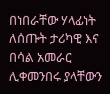በነበራቸው ሃላፊነት ለሰጡት ታሪካዊ እና በሳል አመራር ሊቀመንበሩ ያላቸውን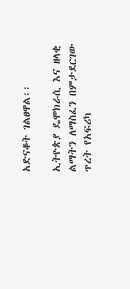አድናቆት ገልፀዋል፡፡

ኢትዮጵያ ዴሞክራሲ እና ዘላቂ ልማትን ለማስፈን በምታደርገው ጥረት የአፍሪካ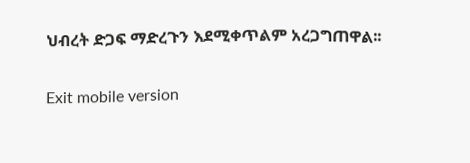ህብረት ድጋፍ ማድረጉን እደሚቀጥልም አረጋግጠዋል፡፡

Exit mobile version